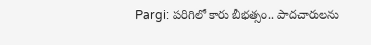Pargi: పరిగిలో కారు బీభత్సం.. పాదచారులను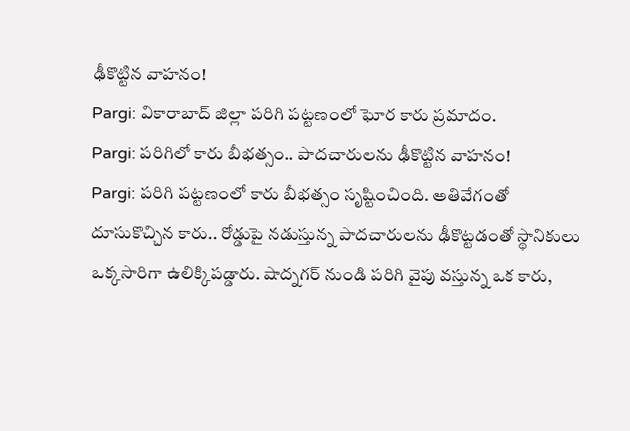ఢీకొట్టిన వాహనం!
Pargi: వికారాబాద్ జిల్లా పరిగి పట్టణంలో ఘోర కారు ప్రమాదం.
Pargi: పరిగిలో కారు బీభత్సం.. పాదచారులను ఢీకొట్టిన వాహనం!
Pargi: పరిగి పట్టణంలో కారు బీభత్సం సృష్టించింది. అతివేగంతో దూసుకొచ్చిన కారు.. రోడ్డుపై నడుస్తున్న పాదచారులను ఢీకొట్టడంతో స్థానికులు ఒక్కసారిగా ఉలిక్కిపడ్డారు. షాద్నగర్ నుండి పరిగి వైపు వస్తున్న ఒక కారు,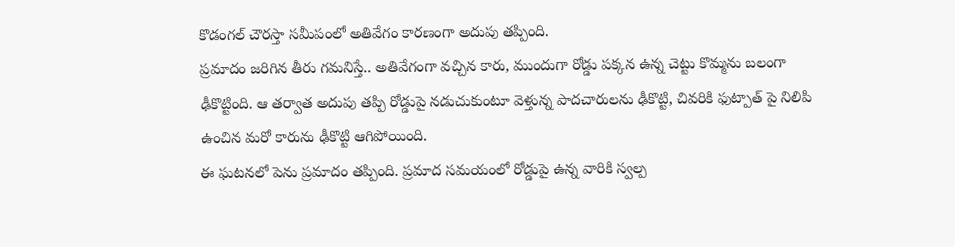కొడంగల్ చౌరస్తా సమీపంలో అతివేగం కారణంగా అదుపు తప్పింది.
ప్రమాదం జరిగిన తీరు గమనిస్తే.. అతివేగంగా వచ్చిన కారు, ముందుగా రోడ్డు పక్కన ఉన్న చెట్టు కొమ్మను బలంగా ఢీకొట్టింది. ఆ తర్వాత అదుపు తప్పి రోడ్డుపై నడుచుకుంటూ వెళ్తున్న పాదచారులను ఢీకొట్టి, చివరికి ఫుట్పాత్ పై నిలిపి ఉంచిన మరో కారును ఢీకొట్టి ఆగిపోయింది.
ఈ ఘటనలో పెను ప్రమాదం తప్పింది. ప్రమాద సమయంలో రోడ్డుపై ఉన్న వారికి స్వల్ప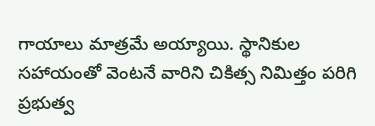గాయాలు మాత్రమే అయ్యాయి. స్థానికుల సహాయంతో వెంటనే వారిని చికిత్స నిమిత్తం పరిగి ప్రభుత్వ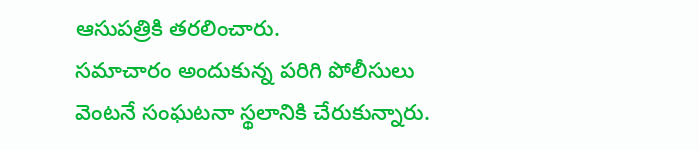ఆసుపత్రికి తరలించారు.
సమాచారం అందుకున్న పరిగి పోలీసులు వెంటనే సంఘటనా స్థలానికి చేరుకున్నారు.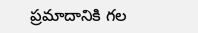ప్రమాదానికి గల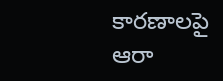కారణాలపై ఆరా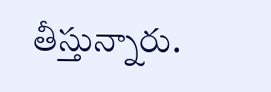తీస్తున్నారు.